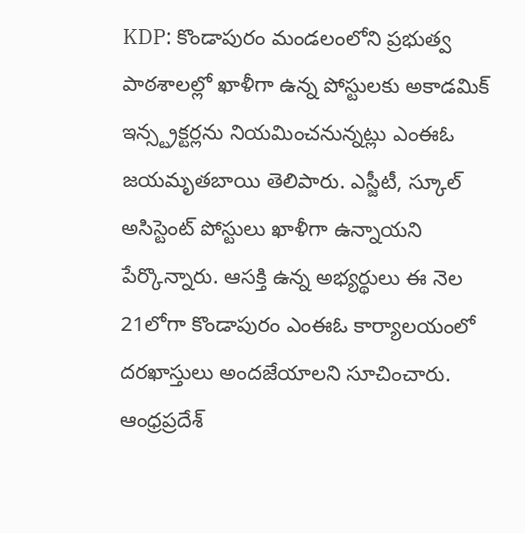KDP: కొండాపురం మండలంలోని ప్రభుత్వ పాఠశాలల్లో ఖాళీగా ఉన్న పోస్టులకు అకాడమిక్ ఇన్స్ట్రక్టర్లను నియమించనున్నట్లు ఎంఈఓ జయమృతబాయి తెలిపారు. ఎస్జీటీ, స్కూల్ అసిస్టెంట్ పోస్టులు ఖాళీగా ఉన్నాయని పేర్కొన్నారు. ఆసక్తి ఉన్న అభ్యర్థులు ఈ నెల 21లోగా కొండాపురం ఎంఈఓ కార్యాలయంలో దరఖాస్తులు అందజేయాలని సూచించారు.
ఆంధ్రప్రదేశ్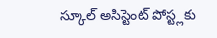స్కూల్ అసిస్టెంట్ పోస్ట్లకు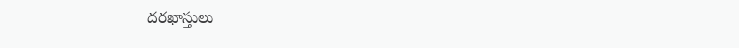దరఖాస్తులు